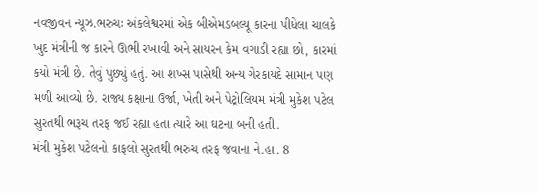નવજીવન ન્યૂઝ.ભરુચઃ અંકલેશ્વરમાં એક બીએમડબલ્યૂ કારના પીધેલા ચાલકે ખુદ મંત્રીની જ કારને ઊભી રખાવી અને સાયરન કેમ વગાડી રહ્યા છો, કારમાં કયો મંત્રી છે. તેવું પુછ્યું હતું. આ શખ્સ પાસેથી અન્ય ગેરકાયદે સામાન પણ મળી આવ્યો છે. રાજ્ય કક્ષાના ઉર્જા, ખેતી અને પેટ્રોલિયમ મંત્રી મુકેશ પટેલ સુરતથી ભરૂચ તરફ જઈ રહ્યા હતા ત્યારે આ ઘટના બની હતી.
મંત્રી મુકેશ પટેલનો કાફલો સુરતથી ભરુચ તરફ જવાના ને.હા. 8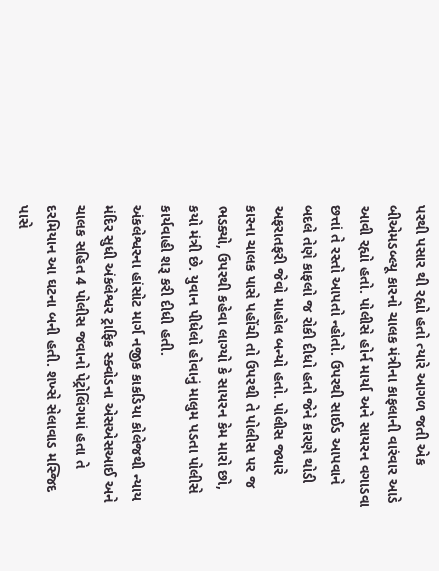પરથી પસાર થી રહ્યો હતો ત્યારે આગળ જતી એક બીએમડબ્લ્યૂ કારનો ચાલક મંત્રીના કાફલાની વારંવાર આડે આવી રહ્યો હતો. પોલીસે હોર્ન માર્યા અને સાયરન વગાડવા છત્તાં તે રસ્તો આપતો ન્હોતો. ઉપરથી સાઈડ આપવાને બદલે તેણે કાફલો જ રોકી દીધો હતો જેને કારણે થોડી અફરાતફરી જેવો માહોલ બન્યો હતો. પોલીસ જ્યારે કારના ચાલક પાસે પહોંચી તો ઉપરથી તે પોલીસ પર જ ભડક્યો, ઉપરથી કહેવા લાગ્યો કે સાયરન કેમ મારો છો, કયો મંત્રી છે. યુવાન પીધેલો હોવાનું માલુમ પડતા પોલીસે કાર્યવાહી શરૂ કરી દીધી હતી.
અંકલેશ્વરના હાંસોટ માર્ગ નજીક કાકડિયા કોલેજથી ન્યાય મંદિર સુધી અંકલેશ્વર ટ્રાફિક સ્ક્વોડના એસએસઆઈ અને ચાલક સહિત 4 પોલીસ જવાનો પેટ્રોલિંગમાં હતા તે દરમિયાન આ ઘટના બની હતી. શખ્સે સેલાવાડ મસ્જિદ પાસે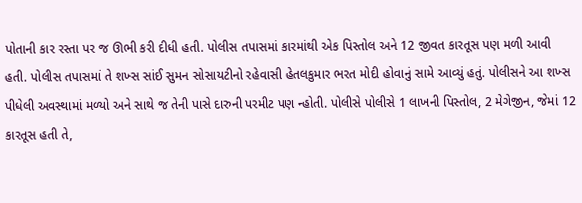પોતાની કાર રસ્તા પર જ ઊભી કરી દીધી હતી. પોલીસ તપાસમાં કારમાંથી એક પિસ્તોલ અને 12 જીવત કારતૂસ પણ મળી આવી હતી. પોલીસ તપાસમાં તે શખ્સ સાંઈ સુમન સોસાયટીનો રહેવાસી હેતલકુમાર ભરત મોદી હોવાનું સામે આવ્યું હતું. પોલીસને આ શખ્સ પીધેલી અવસ્થામાં મળ્યો અને સાથે જ તેની પાસે દારુની પરમીટ પણ ન્હોતી. પોલીસે પોલીસે 1 લાખની પિસ્તોલ, 2 મેગેજીન, જેમાં 12 કારતૂસ હતી તે,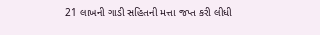21 લાખની ગાડી સહિતની મત્તા જપ્ત કરી લીધી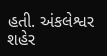હતી. અંકલેશ્વર શહેર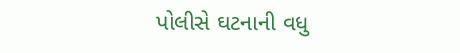પોલીસે ઘટનાની વધુ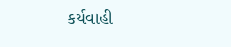કર્યવાહી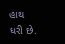હાથ ધરી છે.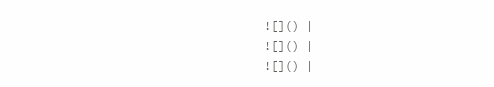![]() |
![]() |
![]() |